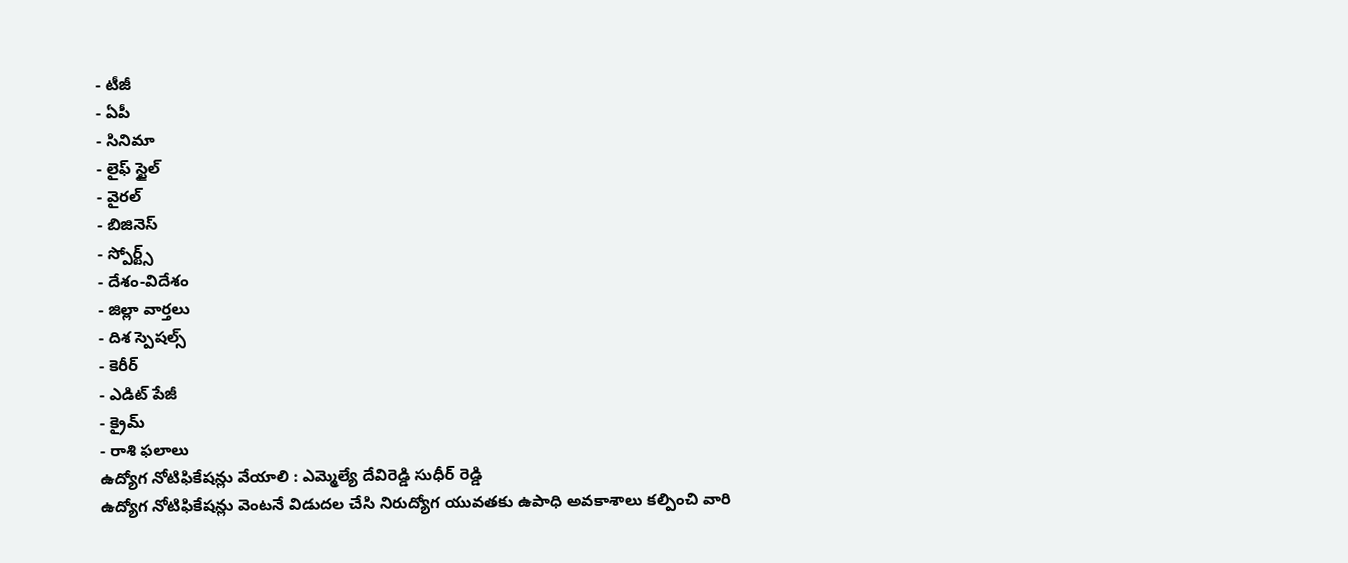- టీజీ
- ఏపీ
- సినిమా
- లైఫ్ స్టైల్
- వైరల్
- బిజినెస్
- స్పోర్ట్స్
- దేశం-విదేశం
- జిల్లా వార్తలు
- దిశ స్పెషల్స్
- కెరీర్
- ఎడిట్ పేజీ
- క్రైమ్
- రాశి ఫలాలు
ఉద్యోగ నోటిఫికేషన్లు వేయాలి : ఎమ్మెల్యే దేవిరెడ్డి సుధీర్ రెడ్డి
ఉద్యోగ నోటిఫికేషన్లు వెంటనే విడుదల చేసి నిరుద్యోగ యువతకు ఉపాధి అవకాశాలు కల్పించి వారి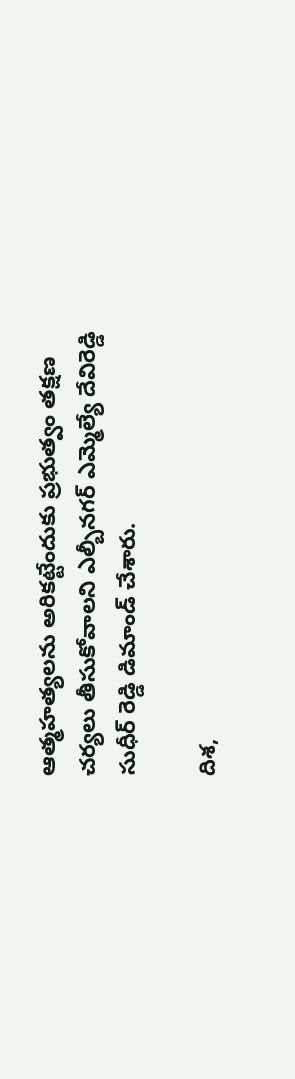ఆత్మహత్యలను అరికట్టేందుకు ప్రభుత్వం తక్షణ చర్యలు తీసుకోవాలని ఎల్బీనగర్ ఎమ్మెల్యే దేవిరెడ్డి సుధీర్ రెడ్డి డిమాండ్ చేశారు.

దిశ,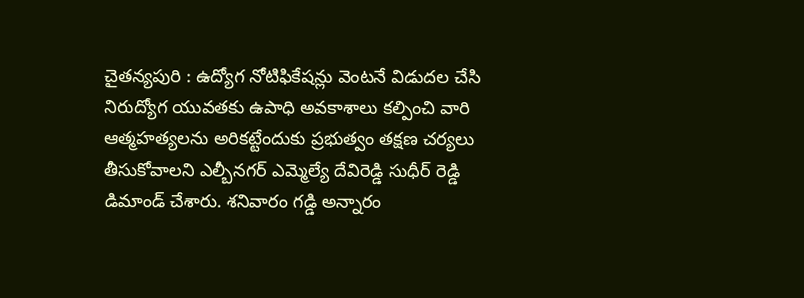చైతన్యపురి : ఉద్యోగ నోటిఫికేషన్లు వెంటనే విడుదల చేసి నిరుద్యోగ యువతకు ఉపాధి అవకాశాలు కల్పించి వారి ఆత్మహత్యలను అరికట్టేందుకు ప్రభుత్వం తక్షణ చర్యలు తీసుకోవాలని ఎల్బీనగర్ ఎమ్మెల్యే దేవిరెడ్డి సుధీర్ రెడ్డి డిమాండ్ చేశారు. శనివారం గడ్డి అన్నారం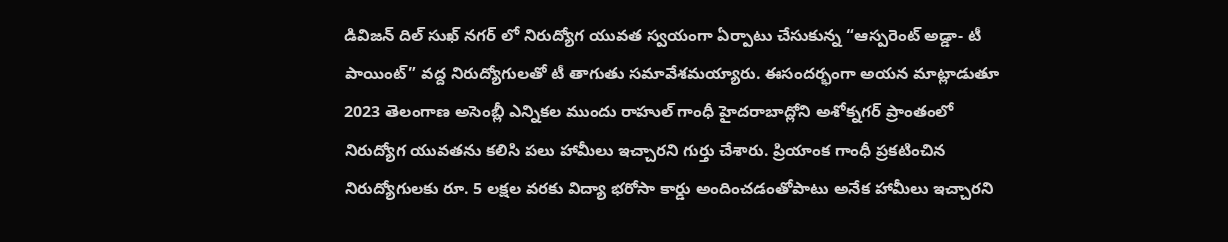డివిజన్ దిల్ సుఖ్ నగర్ లో నిరుద్యోగ యువత స్వయంగా ఏర్పాటు చేసుకున్న “ఆస్పరెంట్ అడ్డా- టీ పాయింట్” వద్ద నిరుద్యోగులతో టీ తాగుతు సమావేశమయ్యారు. ఈసందర్భంగా అయన మాట్లాడుతూ 2023 తెలంగాణ అసెంబ్లీ ఎన్నికల ముందు రాహుల్ గాంధీ హైదరాబాద్లోని అశోక్నగర్ ప్రాంతంలో నిరుద్యోగ యువతను కలిసి పలు హామీలు ఇచ్చారని గుర్తు చేశారు. ప్రియాంక గాంధీ ప్రకటించిన నిరుద్యోగులకు రూ. 5 లక్షల వరకు విద్యా భరోసా కార్డు అందించడంతోపాటు అనేక హామీలు ఇచ్చారని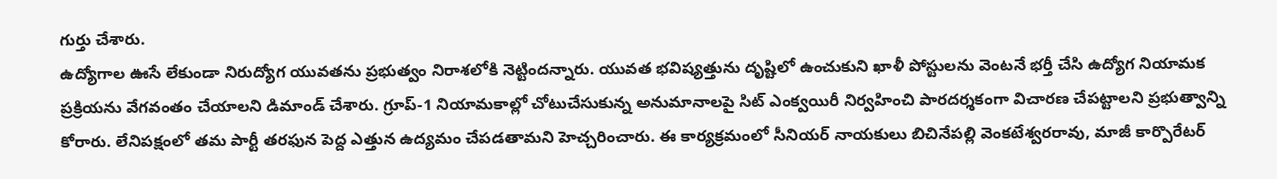గుర్తు చేశారు.
ఉద్యోగాల ఊసే లేకుండా నిరుద్యోగ యువతను ప్రభుత్వం నిరాశలోకి నెట్టిందన్నారు. యువత భవిష్యత్తును దృష్టిలో ఉంచుకుని ఖాళీ పోస్టులను వెంటనే భర్తీ చేసి ఉద్యోగ నియామక ప్రక్రియను వేగవంతం చేయాలని డిమాండ్ చేశారు. గ్రూప్-1 నియామకాల్లో చోటుచేసుకున్న అనుమానాలపై సిట్ ఎంక్వయిరీ నిర్వహించి పారదర్శకంగా విచారణ చేపట్టాలని ప్రభుత్వాన్ని కోరారు. లేనిపక్షంలో తమ పార్టీ తరఫున పెద్ద ఎత్తున ఉద్యమం చేపడతామని హెచ్చరించారు. ఈ కార్యక్రమంలో సీనియర్ నాయకులు బిచినేపల్లి వెంకటేశ్వరరావు, మాజీ కార్పొరేటర్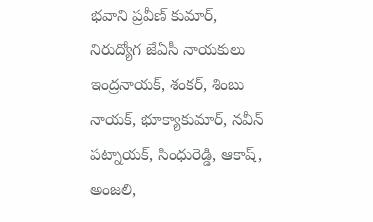భవాని ప్రవీణ్ కుమార్, నిరుద్యోగ జేఏసీ నాయకులు ఇంద్రనాయక్, శంకర్, శింబు నాయక్, భూక్యాకుమార్, నవీన్ పట్నాయక్, సింధురెడ్డి, ఆకాష్, అంజలి,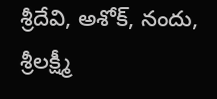శ్రీదేవి, అశోక్, నందు, శ్రీలక్ష్మీ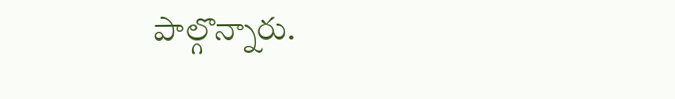పాల్గొన్నారు.